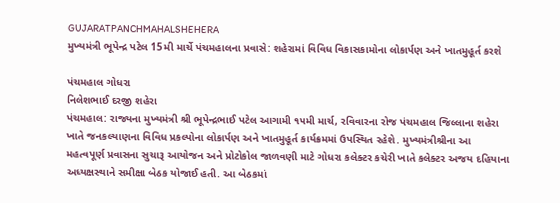GUJARATPANCHMAHALSHEHERA
મુખ્યમંત્રી ભૂપેન્દ્ર પટેલ 15મી માર્ચે પંચમહાલના પ્રવાસે: શહેરામાં વિવિધ વિકાસકામોના લોકાર્પણ અને ખાતમુહૂર્ત કરશે

પંચમહાલ ગોધરા
નિલેશભાઈ દરજી શહેરા
પંચમહાલ: રાજ્યના મુખ્યમંત્રી શ્રી ભૂપેન્દ્રભાઈ પટેલ આગામી ૧૫મી માર્ચ, રવિવારના રોજ પંચમહાલ જિલ્લાના શહેરા ખાતે જનકલ્યાણના વિવિધ પ્રકલ્પોના લોકાર્પણ અને ખાતમુહૂર્ત કાર્યક્રમમાં ઉપસ્થિત રહેશે. મુખ્યમંત્રીશ્રીના આ મહત્વપૂર્ણ પ્રવાસના સુચારૂ આયોજન અને પ્રોટોકોલ જાળવણી માટે ગોધરા કલેક્ટર કચેરી ખાતે કલેક્ટર અજય દહિયાના અધ્યક્ષસ્થાને સમીક્ષા બેઠક યોજાઈ હતી. આ બેઠકમાં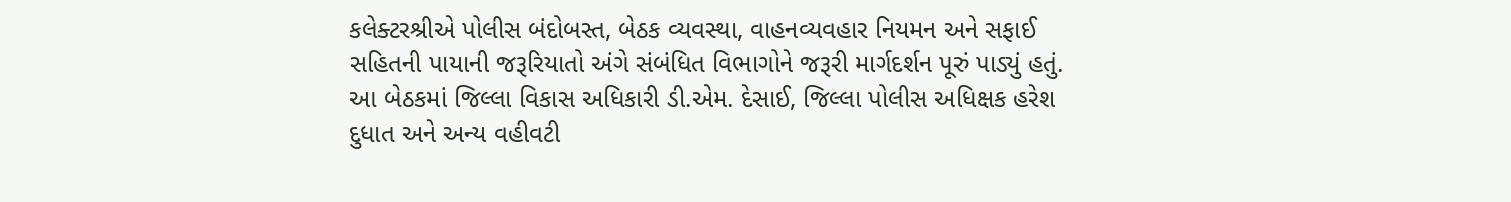કલેક્ટરશ્રીએ પોલીસ બંદોબસ્ત, બેઠક વ્યવસ્થા, વાહનવ્યવહાર નિયમન અને સફાઈ સહિતની પાયાની જરૂરિયાતો અંગે સંબંધિત વિભાગોને જરૂરી માર્ગદર્શન પૂરું પાડ્યું હતું. આ બેઠકમાં જિલ્લા વિકાસ અધિકારી ડી.એમ. દેસાઈ, જિલ્લા પોલીસ અધિક્ષક હરેશ દુધાત અને અન્ય વહીવટી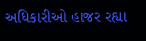અધિકારીઓ હાજર રહ્યા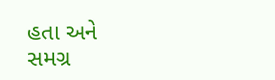હતા અને સમગ્ર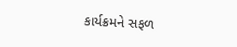કાર્યક્રમને સફળ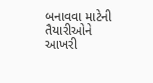બનાવવા માટેની તૈયારીઓને આખરી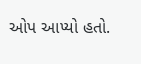ઓપ આપ્યો હતો.